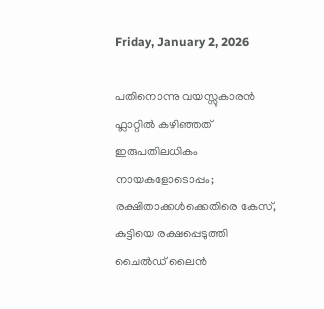Friday, January 2, 2026

പതിനൊന്നു വയസ്സുകാരൻ ഫ്ലാറ്റില്‍ കഴിഞ്ഞത് ഇരുപതിലധികം നായകളോടൊപ്പം; രക്ഷിതാക്കള്‍ക്കെതിരെ കേസ്, കുട്ടിയെ രക്ഷപ്പെടുത്തി ചൈൽഡ് ലൈൻ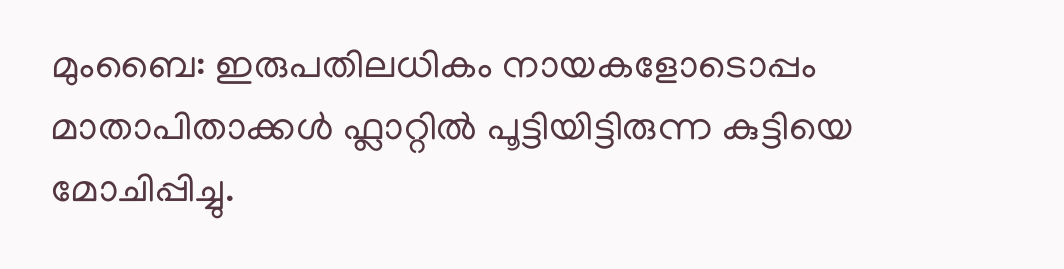മുംബൈ: ഇരുപതിലധികം നായകളോടൊപ്പം മാതാപിതാക്കൾ ഫ്ലാറ്റിൽ പൂട്ടിയിട്ടിരുന്ന കുട്ടിയെ മോചിപ്പിച്ചു.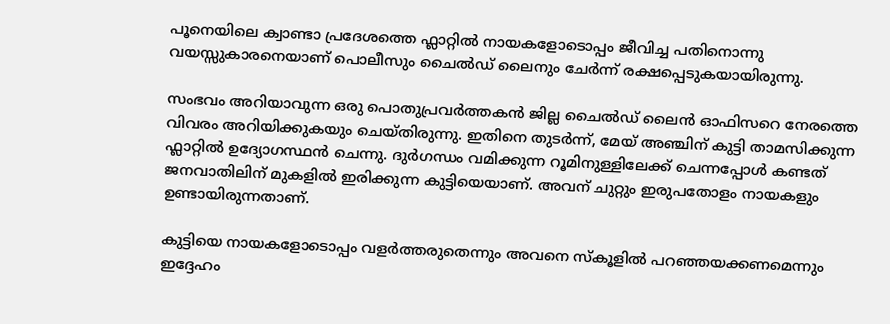പൂനെയിലെ ക്വാണ്ടാ പ്രദേശത്തെ ഫ്ലാറ്റില്‍ നായകളോടൊപ്പം ജീവിച്ച പതിനൊന്നു വയസ്സുകാരനെയാണ് പൊലീസും ചൈൽഡ് ലൈനും ചേർന്ന് രക്ഷപ്പെടുകയായിരുന്നു.

സംഭവം അറിയാവുന്ന ഒരു പൊതുപ്രവര്‍ത്തകന്‍ ജില്ല ചൈൽഡ് ലൈൻ ഓഫിസറെ നേരത്തെ വിവരം അറിയിക്കുകയും ചെയ്തിരുന്നു. ഇതിനെ തുടര്‍ന്ന്, മേയ് അഞ്ചിന് കുട്ടി താമസിക്കുന്ന ഫ്ലാറ്റില്‍ ഉദ്യോഗസ്ഥന്‍ ചെന്നു. ദുര്‍ഗന്ധം വമിക്കുന്ന റൂമിനുള്ളിലേക്ക് ചെന്നപ്പോള്‍ കണ്ടത് ജനവാതിലിന് മുകളില്‍ ഇരിക്കുന്ന കുട്ടിയെയാണ്. അവന് ചുറ്റും ഇരുപതോളം നായകളും ഉണ്ടായിരുന്നതാണ്.

കുട്ടിയെ നായകളോടൊപ്പം വളര്‍ത്തരുതെന്നും അവനെ സ്കൂളില്‍ പറഞ്ഞയക്കണമെന്നും ഇദ്ദേഹം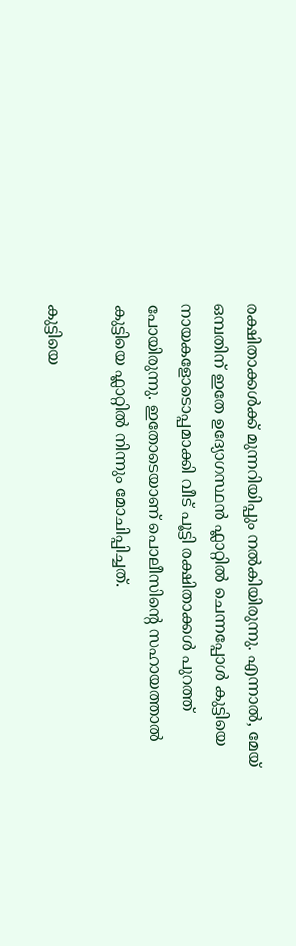രക്ഷിതാക്കള്‍ക്ക് മുന്നറിയിപ്പും നൽകിയിരുന്നു. എന്നാല്‍, മേയ് ഒമ്പതിന് ഇതേ ഉദ്യോഗസ്ഥന്‍ ഫ്ലാറ്റില്‍ ചെന്നപ്പോള്‍ കുട്ടിയെ നായകളോടൊപ്പമാക്കി വീട് പൂട്ടി രക്ഷിതാക്കള്‍ പുറത്ത് പോയിരുന്നു. ഇതോടെയാണ് പൊലീസിന്‍റെ സഹായത്താല്‍ കുട്ടിയെ ഫ്ലാറ്റില്‍ നിന്നും മോചിപ്പിച്ചത്.

കുട്ടിയെ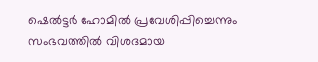ഷെല്‍ട്ടര്‍ ഹോമില്‍ പ്രവേശിപ്പിച്ചെന്നും സംഭവത്തില്‍ വിശദമായ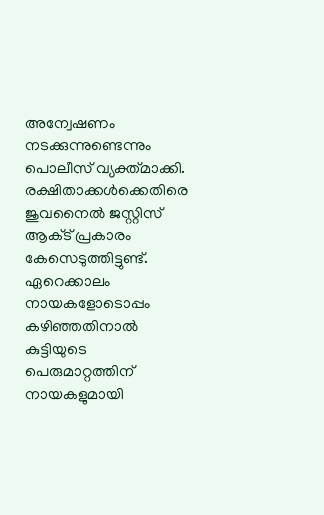അന്വേഷണം നടക്കുന്നുണ്ടെന്നും പൊലീസ് വ്യക്ത്മാക്കി. രക്ഷിതാക്കള്‍ക്കെതിരെ ജുവനൈല്‍ ജസ്റ്റിസ് ആക്‌ട് പ്രകാരം കേസെടുത്തിട്ടുണ്ട്. ഏറെക്കാലം നായകളോടൊപ്പം കഴിഞ്ഞതിനാല്‍ കുട്ടിയുടെ പെരുമാറ്റത്തിന് നായകളുമായി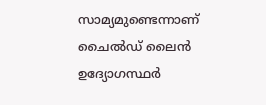സാമ്യമുണ്ടെന്നാണ് ചൈല്‍ഡ് ലൈന്‍ ഉദ്യോഗസ്ഥര്‍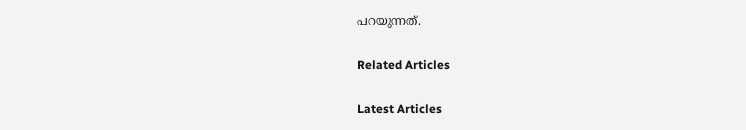പറയുന്നത്.

Related Articles

Latest Articles